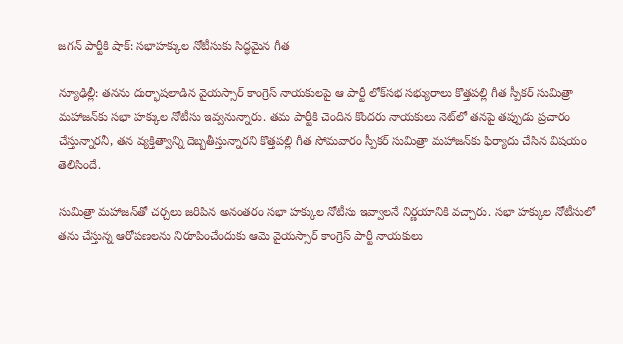జగన్ పార్టీకి షాక్: సభాహక్కుల నోటీసుకు సిద్ధమైన గీత

న్యూఢిల్లీ: తనను దుర్భాషలాడిన వైయస్సార్ కాంగ్రెస్ నాయకులపై ఆ పార్టీ లోక్‌సభ సభ్యురాలు కొత్తపల్లి గీత స్పీకర్ సుమిత్రా మహాజన్‌కు సభా హక్కుల నోటీసు ఇవ్వనున్నారు. తమ పార్టీకి చెందిన కొందరు నాయకులు నెట్‌లో తనపై తప్పుడు ప్రచారం చేస్తున్నారనీ, తన వ్యక్తిత్వాన్ని దెబ్బతీస్తున్నారని కొత్తపల్లి గీత సోమవారం స్పీకర్ సుమిత్రా మహాజన్‌కు ఫిర్యాదు చేసిన విషయం తెలిసిందే.

సుమిత్రా మహాజన్‌తో చర్చలు జరిపిన అనంతరం సభా హక్కుల నోటీసు ఇవ్వాలనే నిర్ణయానికి వచ్చారు. సభా హక్కుల నోటీసులో తను చేస్తున్న ఆరోపణలను నిరూపించేందుకు ఆమె వైయస్సార్ కాంగ్రెస్ పార్టీ నాయకులు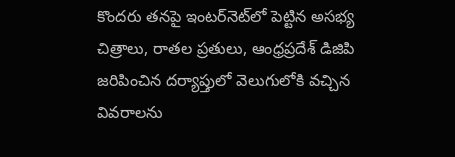కొందరు తనపై ఇంటర్‌నెట్‌లో పెట్టిన అసభ్య చిత్రాలు, రాతల ప్రతులు, ఆంధ్రప్రదేశ్ డిజిపి జరిపించిన దర్యాప్తులో వెలుగులోకి వచ్చిన వివరాలను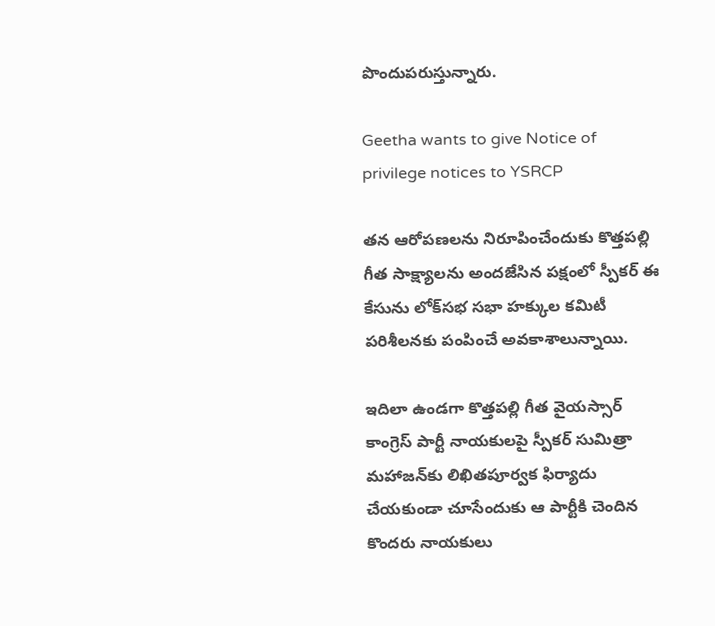పొందుపరుస్తున్నారు.

Geetha wants to give Notice of privilege notices to YSRCP

తన ఆరోపణలను నిరూపించేందుకు కొత్తపల్లి గీత సాక్ష్యాలను అందజేసిన పక్షంలో స్పీకర్ ఈ కేసును లోక్‌సభ సభా హక్కుల కమిటీ పరిశీలనకు పంపించే అవకాశాలున్నాయి.

ఇదిలా ఉండగా కొత్తపల్లి గీత వైయస్సార్ కాంగ్రెస్ పార్టీ నాయకులపై స్పీకర్ సుమిత్రా మహాజన్‌కు లిఖితపూర్వక ఫిర్యాదు చేయకుండా చూసేందుకు ఆ పార్టీకి చెందిన కొందరు నాయకులు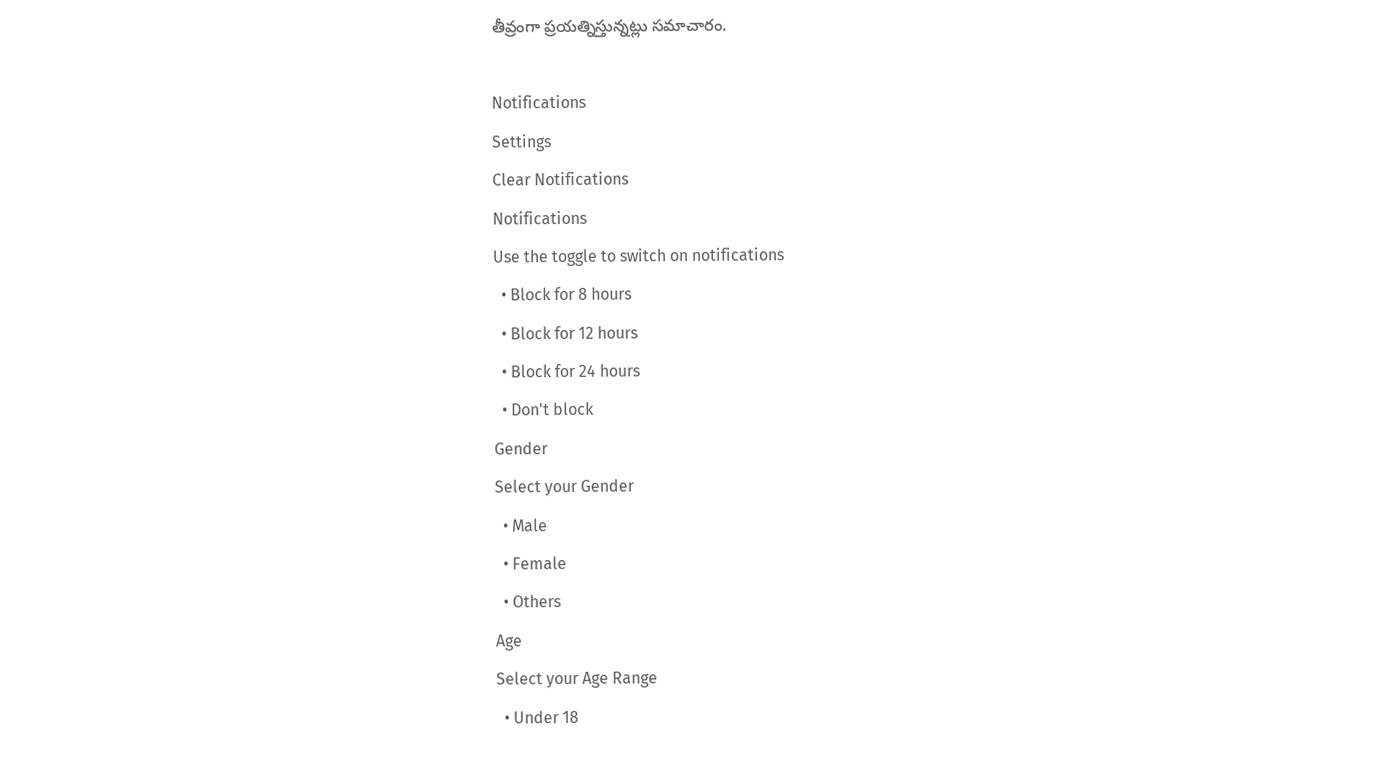తీవ్రంగా ప్రయత్నిస్తున్నట్లు సమాచారం.

Notifications
Settings
Clear Notifications
Notifications
Use the toggle to switch on notifications
  • Block for 8 hours
  • Block for 12 hours
  • Block for 24 hours
  • Don't block
Gender
Select your Gender
  • Male
  • Female
  • Others
Age
Select your Age Range
  • Under 18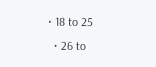• 18 to 25
  • 26 to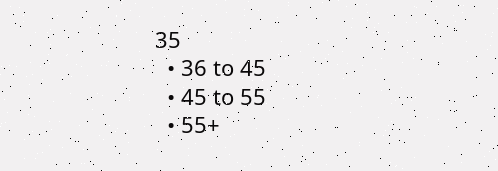35
  • 36 to 45
  • 45 to 55
  • 55+